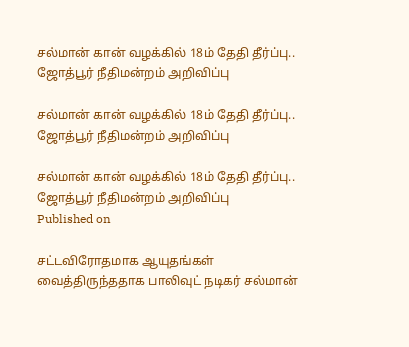சல்மான் கான் வழக்கில் 18ம் தேதி தீர்ப்பு.. ஜோத்பூர் நீதிமன்றம் அறிவிப்பு

சல்மான் கான் வழக்கில் 18ம் தேதி தீர்ப்பு.. ஜோத்பூர் நீதிமன்றம் அறிவிப்பு

சல்மான் கான் வழக்கில் 18ம் தேதி தீர்ப்பு.. ஜோத்பூர் நீதிமன்றம் அறிவிப்பு
Published on

சட்டவிரோதமாக ஆயுதங்கள் வைத்திருந்ததாக பாலிவுட் நடிகர் சல்மான்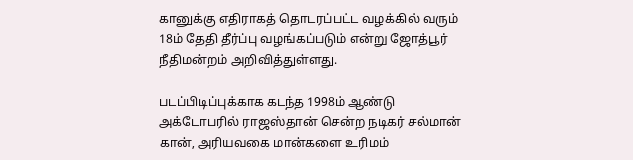கானுக்கு எதிராகத் தொடரப்பட்ட வழக்கில் வரும் 18ம் தேதி தீர்ப்பு வழங்கப்படும் என்று ஜோத்பூர் நீதிமன்றம் அறிவித்துள்ளது.

படப்பிடிப்புக்காக கடந்த 1998ம் ஆண்டு அக்டோபரில் ராஜஸ்தான் சென்ற நடிகர் சல்மான் கான், அரியவகை மான்களை உரிமம்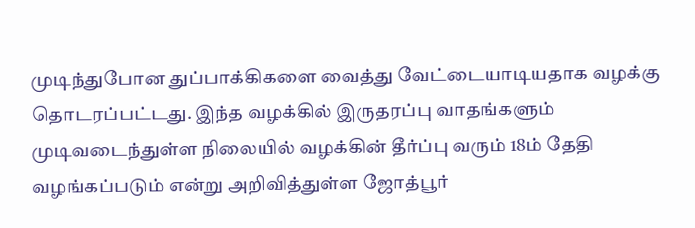முடிந்துபோன துப்பாக்கிகளை வைத்து வேட்டையாடியதாக வழக்கு தொடரப்பட்டது. இந்த வழக்கில் இருதரப்பு வாதங்களும் முடிவடைந்துள்ள நிலையில் வழக்கின் தீர்ப்பு வரும் 18ம் தேதி வழங்கப்படும் என்று அறிவித்துள்ள ஜோத்பூர்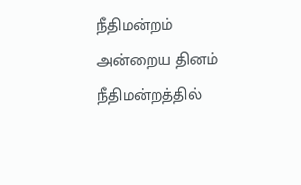நீதிமன்றம் அன்றைய தினம் நீதிமன்றத்தில்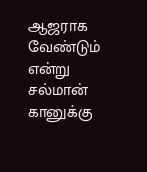ஆஜராக வேண்டும் என்று சல்மான் கானுக்கு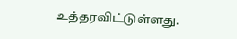உத்தரவிட்டுள்ளது.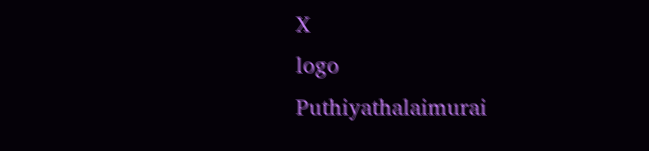X
logo
Puthiyathalaimurai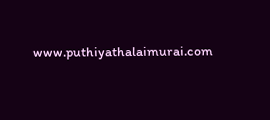www.puthiyathalaimurai.com